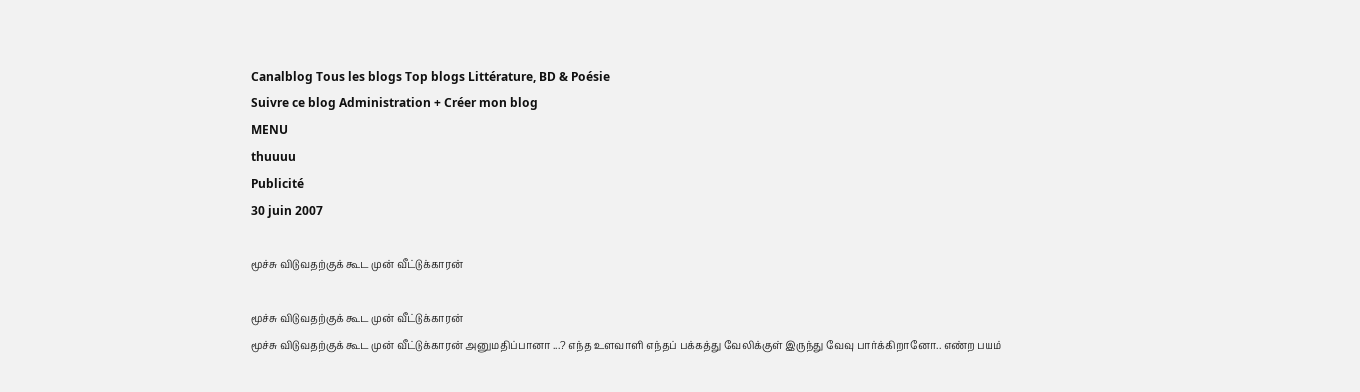Canalblog Tous les blogs Top blogs Littérature, BD & Poésie
Suivre ce blog Administration + Créer mon blog
MENU
thuuuu
Publicité
30 juin 2007

மூச்சு விடுவதற்குக் கூட முன் வீட்டுக்காரன்

மூச்சு விடுவதற்குக் கூட முன் வீட்டுக்காரன்
மூச்சு விடுவதற்குக் கூட முன் வீட்டுக்காரன் அனுமதிப்பானா ...? எந்த உளவாளி எந்தப் பக்கத்து வேலிக்குள் இருந்து வேவு பார்க்கிறானோ.. எண்ற பயம்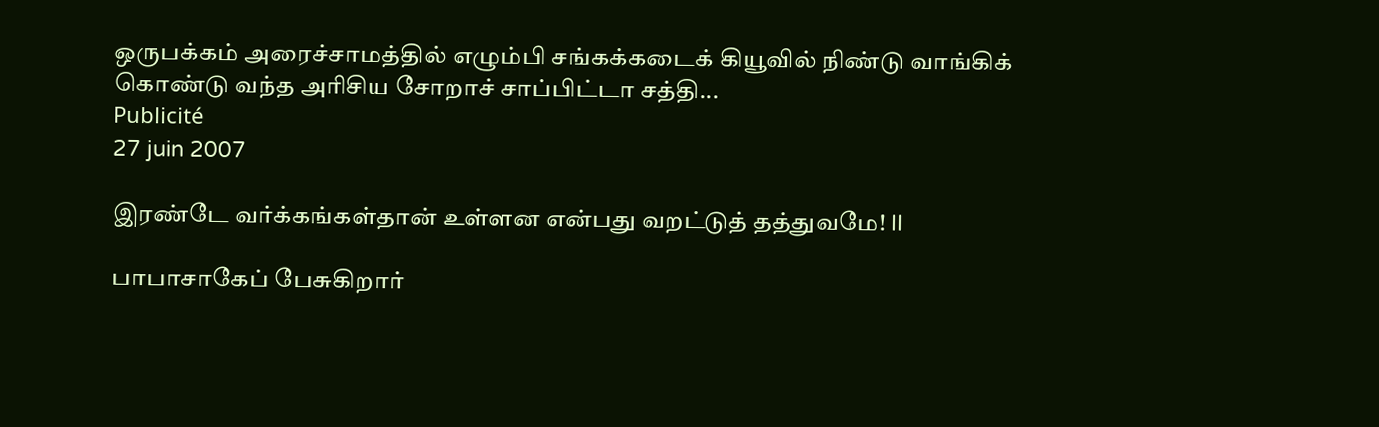ஒருபக்கம் அரைச்சாமத்தில் எழும்பி சங்கக்கடைக் கியூவில் நிண்டு வாங்கிக் கொண்டு வந்த அரிசிய சோறாச் சாப்பிட்டா சத்தி...
Publicité
27 juin 2007

இரண்டே வர்க்கங்கள்தான் உள்ளன என்பது வறட்டுத் தத்துவமே! II

பாபாசாகேப் பேசுகிறார்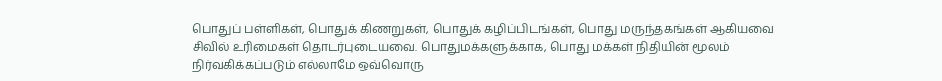பொதுப் பள்ளிகள், பொதுக் கிணறுகள், பொதுக் கழிப்பிடங்கள், பொது மருந்தகங்கள் ஆகியவை சிவில் உரிமைகள் தொடர்புடையவை. பொதுமக்களுக்காக, பொது மக்கள் நிதியின் மூலம் நிர்வகிக்கப்படும் எல்லாமே ஒவ்வொரு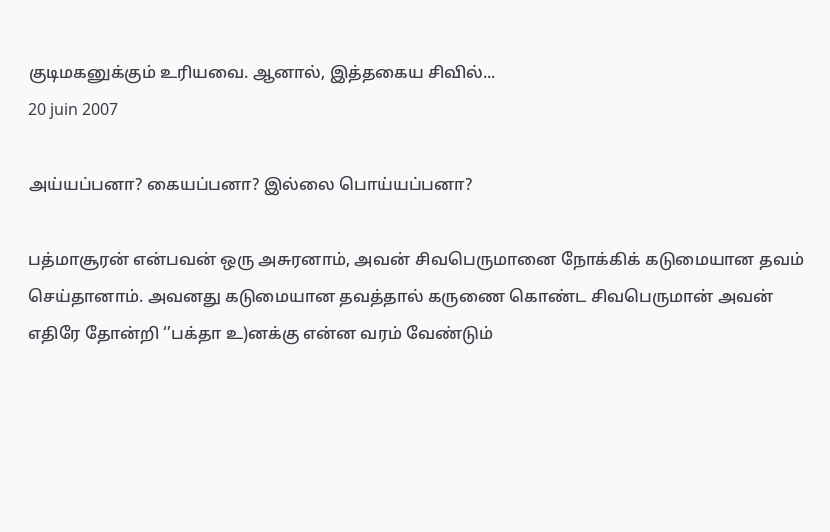குடிமகனுக்கும் உரியவை. ஆனால், இத்தகைய சிவில்...
20 juin 2007

அய்யப்பனா? கையப்பனா? இல்லை பொய்யப்பனா?

பத்மாசூரன் என்பவன் ஒரு அசுரனாம், அவன் சிவபெருமானை நோக்கிக் கடுமையான தவம் செய்தானாம். அவனது கடுமையான தவத்தால் கருணை கொண்ட சிவபெருமான் அவன் எதிரே தோன்றி ‘’பக்தா உ)னக்கு என்ன வரம் வேண்டும்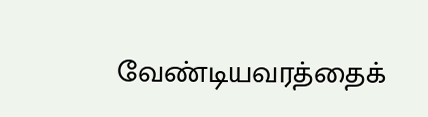வேண்டியவரத்தைக்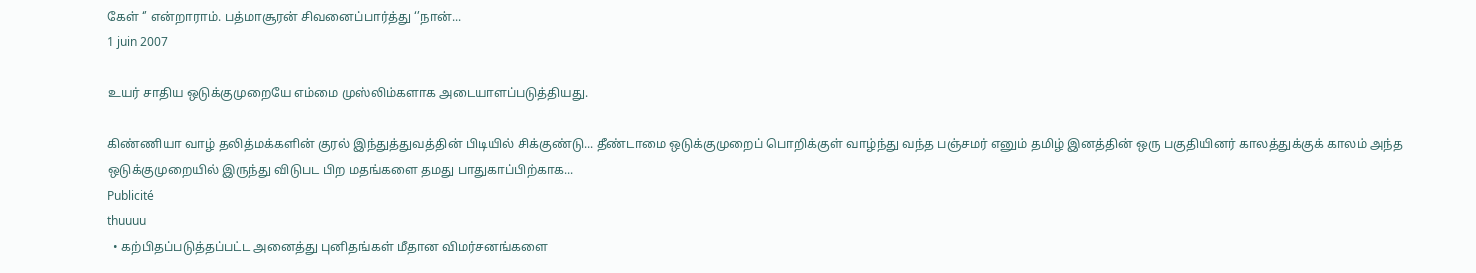கேள் ‘’ என்றாராம். பத்மாசூரன் சிவனைப்பார்த்து ‘’நான்...
1 juin 2007

உயர் சாதிய ஒடுக்குமுறையே எம்மை முஸ்லிம்களாக அடையாளப்படுத்தியது.

கிண்ணியா வாழ் தலித்மக்களின் குரல் இந்துத்துவத்தின் பிடியில் சிக்குண்டு... தீண்டாமை ஒடுக்குமுறைப் பொறிக்குள் வாழ்ந்து வந்த பஞ்சமர் எனும் தமிழ் இனத்தின் ஒரு பகுதியினர் காலத்துக்குக் காலம் அந்த ஒடுக்குமுறையில் இருந்து விடுபட பிற மதங்களை தமது பாதுகாப்பிற்காக...
Publicité
thuuuu
  • கற்பிதப்படுத்தப்பட்ட அனைத்து புனிதங்கள் மீதான விமர்சனங்களை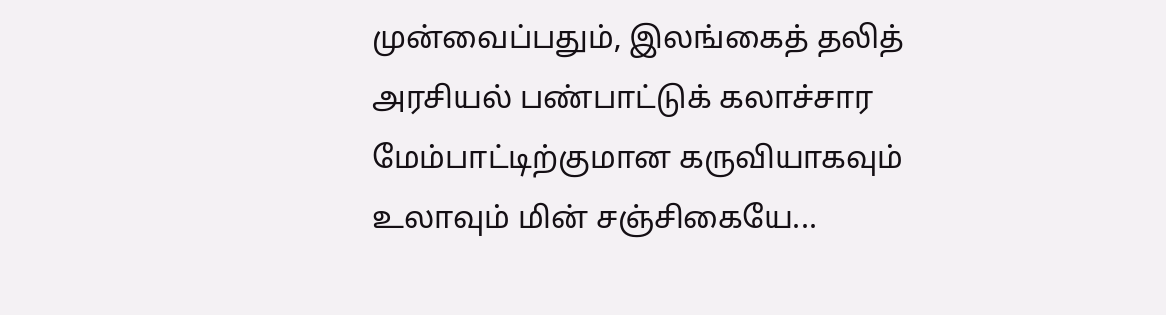முன்வைப்பதும், இலங்கைத் தலித் அரசியல் பண்பாட்டுக் கலாச்சார மேம்பாட்டிற்குமான கருவியாகவும் உலாவும் மின் சஞ்சிகையே...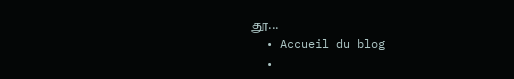தூ...
  • Accueil du blog
  •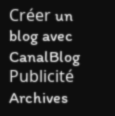Créer un blog avec CanalBlog
Publicité
Archives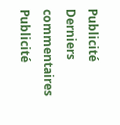Publicité
Derniers commentaires
Publicité